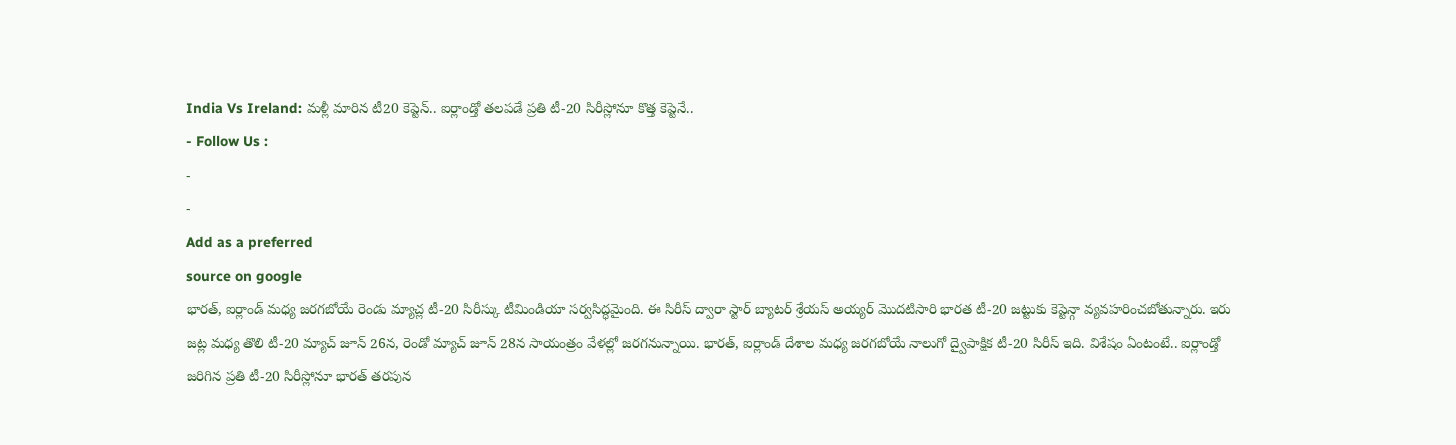India Vs Ireland: మళ్లీ మారిన టీ20 కెప్టెన్.. ఐర్లాండ్తో తలపడే ప్రతి టీ-20 సిరీస్లోనూ కొత్త కెప్టెనే..
- Follow Us :
-
-
Add as a preferred
source on google
భారత్, ఐర్లాండ్ మధ్య జరగబోయే రెండు మ్యాచ్ల టీ-20 సిరీస్కు టీమిండియా సర్వసిద్ధమైంది. ఈ సిరీస్ ద్వారా స్టార్ బ్యాటర్ శ్రేయస్ అయ్యర్ మొదటిసారి భారత టీ-20 జట్టుకు కెప్టెన్గా వ్యవహరించబోతున్నారు. ఇరు జట్ల మధ్య తొలి టీ-20 మ్యాచ్ జూన్ 26న, రెండో మ్యాచ్ జూన్ 28న సాయంత్రం వేళల్లో జరగనున్నాయి. భారత్, ఐర్లాండ్ దేశాల మధ్య జరగబోయే నాలుగో ద్వైపాక్షిక టీ-20 సిరీస్ ఇది. విశేషం ఏంటంటే.. ఐర్లాండ్తో జరిగిన ప్రతి టీ-20 సిరీస్లోనూ భారత్ తరపున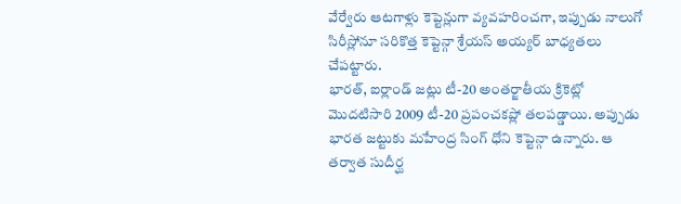వేర్వేరు ఆటగాళ్లు కెప్టెన్లుగా వ్యవహరించగా, ఇప్పుడు నాలుగో సిరీస్లోనూ సరికొత్త కెప్టెన్గా శ్రేయస్ అయ్యర్ బాధ్యతలు చేపట్టారు.
భారత్, ఐర్లాండ్ జట్లు టీ-20 అంతర్జాతీయ క్రికెట్లో మొదటిసారి 2009 టీ-20 ప్రపంచకప్లో తలపడ్డాయి. అప్పుడు భారత జట్టుకు మహేంద్ర సింగ్ ధోని కెప్టెన్గా ఉన్నారు. ఆ తర్వాత సుదీర్ఘ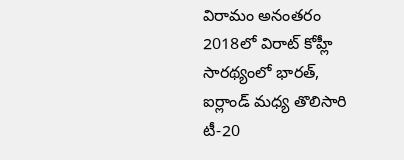విరామం అనంతరం 2018లో విరాట్ కోహ్లీ సారథ్యంలో భారత్, ఐర్లాండ్ మధ్య తొలిసారి టీ-20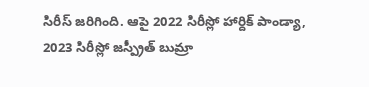సిరీస్ జరిగింది. ఆపై 2022 సిరీస్లో హార్దిక్ పాండ్యా, 2023 సిరీస్లో జస్ప్రీత్ బుమ్రా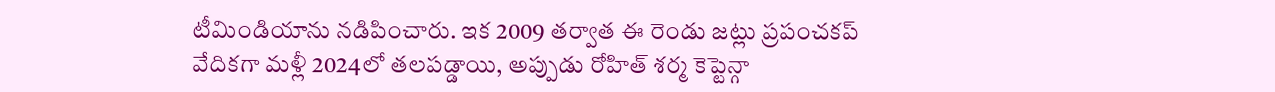టీమిండియాను నడిపించారు. ఇక 2009 తర్వాత ఈ రెండు జట్లు ప్రపంచకప్ వేదికగా మళ్లీ 2024లో తలపడ్డాయి, అప్పుడు రోహిత్ శర్మ కెప్టెన్గా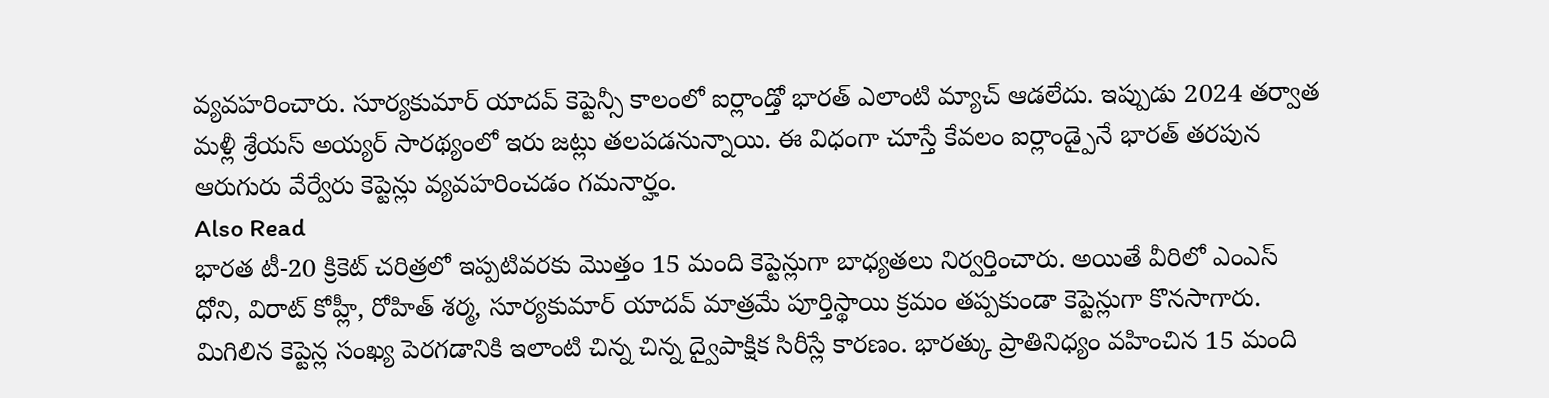వ్యవహరించారు. సూర్యకుమార్ యాదవ్ కెప్టెన్సీ కాలంలో ఐర్లాండ్తో భారత్ ఎలాంటి మ్యాచ్ ఆడలేదు. ఇప్పుడు 2024 తర్వాత మళ్లీ శ్రేయస్ అయ్యర్ సారథ్యంలో ఇరు జట్లు తలపడనున్నాయి. ఈ విధంగా చూస్తే కేవలం ఐర్లాండ్పైనే భారత్ తరపున ఆరుగురు వేర్వేరు కెప్టెన్లు వ్యవహరించడం గమనార్హం.
Also Read
భారత టీ-20 క్రికెట్ చరిత్రలో ఇప్పటివరకు మొత్తం 15 మంది కెప్టెన్లుగా బాధ్యతలు నిర్వర్తించారు. అయితే వీరిలో ఎంఎస్ ధోని, విరాట్ కోహ్లీ, రోహిత్ శర్మ, సూర్యకుమార్ యాదవ్ మాత్రమే పూర్తిస్థాయి క్రమం తప్పకుండా కెప్టెన్లుగా కొనసాగారు. మిగిలిన కెప్టెన్ల సంఖ్య పెరగడానికి ఇలాంటి చిన్న చిన్న ద్వైపాక్షిక సిరీస్లే కారణం. భారత్కు ప్రాతినిధ్యం వహించిన 15 మంది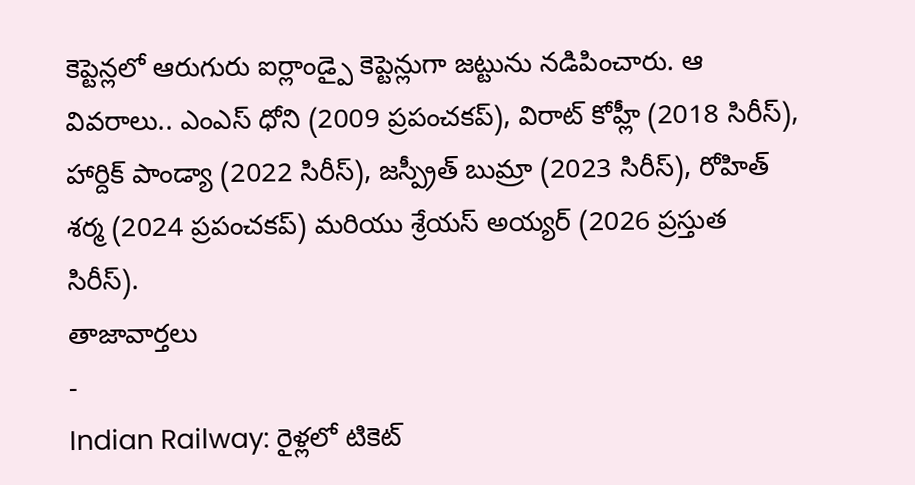కెప్టెన్లలో ఆరుగురు ఐర్లాండ్పై కెప్టెన్లుగా జట్టును నడిపించారు. ఆ వివరాలు.. ఎంఎస్ ధోని (2009 ప్రపంచకప్), విరాట్ కోహ్లీ (2018 సిరీస్), హార్దిక్ పాండ్యా (2022 సిరీస్), జస్ప్రీత్ బుమ్రా (2023 సిరీస్), రోహిత్ శర్మ (2024 ప్రపంచకప్) మరియు శ్రేయస్ అయ్యర్ (2026 ప్రస్తుత సిరీస్).
తాజావార్తలు
-
Indian Railway: రైళ్లలో టికెట్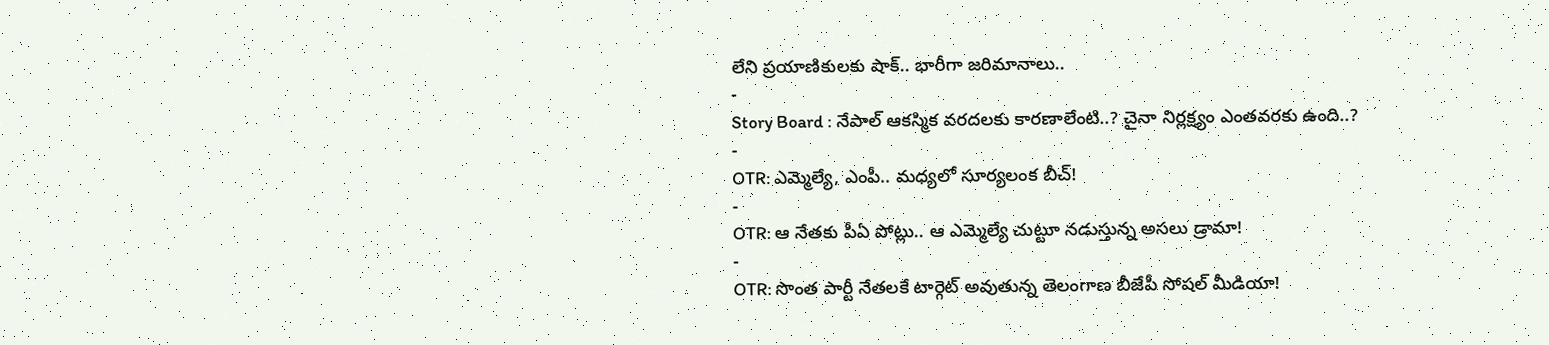లేని ప్రయాణికులకు షాక్.. భారీగా జరిమానాలు..
-
Story Board : నేపాల్ ఆకస్మిక వరదలకు కారణాలేంటి..? చైనా నిర్లక్ష్యం ఎంతవరకు ఉంది..?
-
OTR: ఎమ్మెల్యే, ఎంపీ.. మధ్యలో సూర్యలంక బీచ్!
-
OTR: ఆ నేతకు పీఏ పోట్లు.. ఆ ఎమ్మెల్యే చుట్టూ నడుస్తున్న అసలు డ్రామా!
-
OTR: సొంత పార్టీ నేతలకే టార్గెట్ అవుతున్న తెలంగాణ బీజేపీ సోషల్ మీడియా!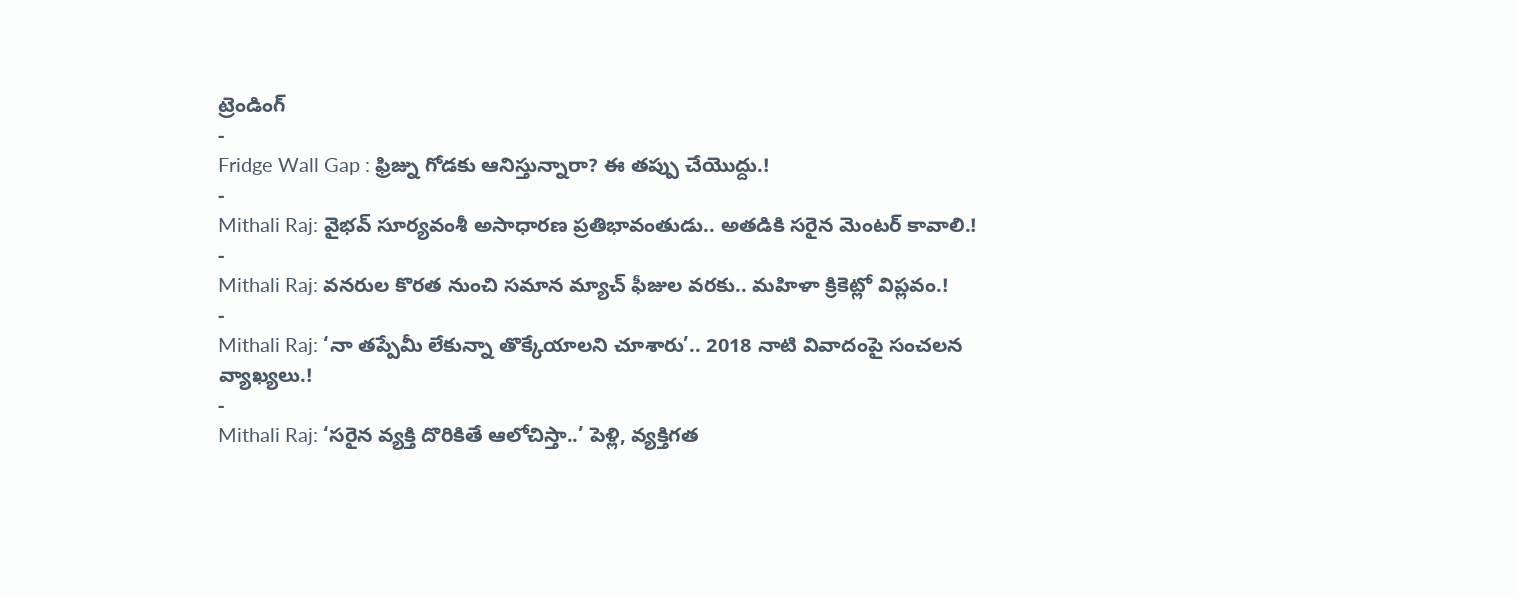ట్రెండింగ్
-
Fridge Wall Gap : ఫ్రిజ్ను గోడకు ఆనిస్తున్నారా? ఈ తప్పు చేయొద్దు.!
-
Mithali Raj: వైభవ్ సూర్యవంశీ అసాధారణ ప్రతిభావంతుడు.. అతడికి సరైన మెంటర్ కావాలి.!
-
Mithali Raj: వనరుల కొరత నుంచి సమాన మ్యాచ్ ఫీజుల వరకు.. మహిళా క్రికెట్లో విప్లవం.!
-
Mithali Raj: ‘నా తప్పేమీ లేకున్నా తొక్కేయాలని చూశారు’.. 2018 నాటి వివాదంపై సంచలన వ్యాఖ్యలు.!
-
Mithali Raj: ‘సరైన వ్యక్తి దొరికితే ఆలోచిస్తా..’ పెళ్లి, వ్యక్తిగత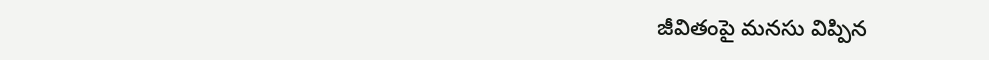జీవితంపై మనసు విప్పిన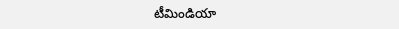టీమిండియా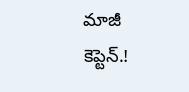మాజీ కెప్టెన్.!